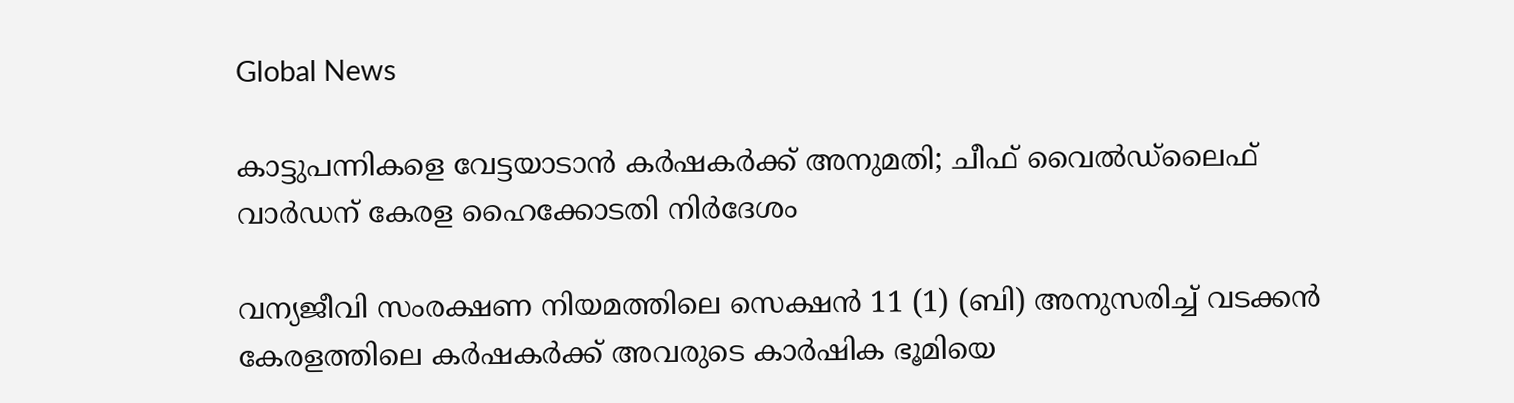Global News

കാട്ടുപന്നികളെ വേട്ടയാടാൻ കർഷകർക്ക് അനുമതി; ചീഫ് വൈൽഡ്‌ലൈഫ് വാർഡന് കേരള ഹൈക്കോടതി നിർദേശം

വന്യജീവി സംരക്ഷണ നിയമത്തിലെ സെക്ഷൻ 11 (1) (ബി) അനുസരിച്ച് വടക്കൻ കേരളത്തിലെ കർഷകർക്ക് അവരുടെ കാർഷിക ഭൂമിയെ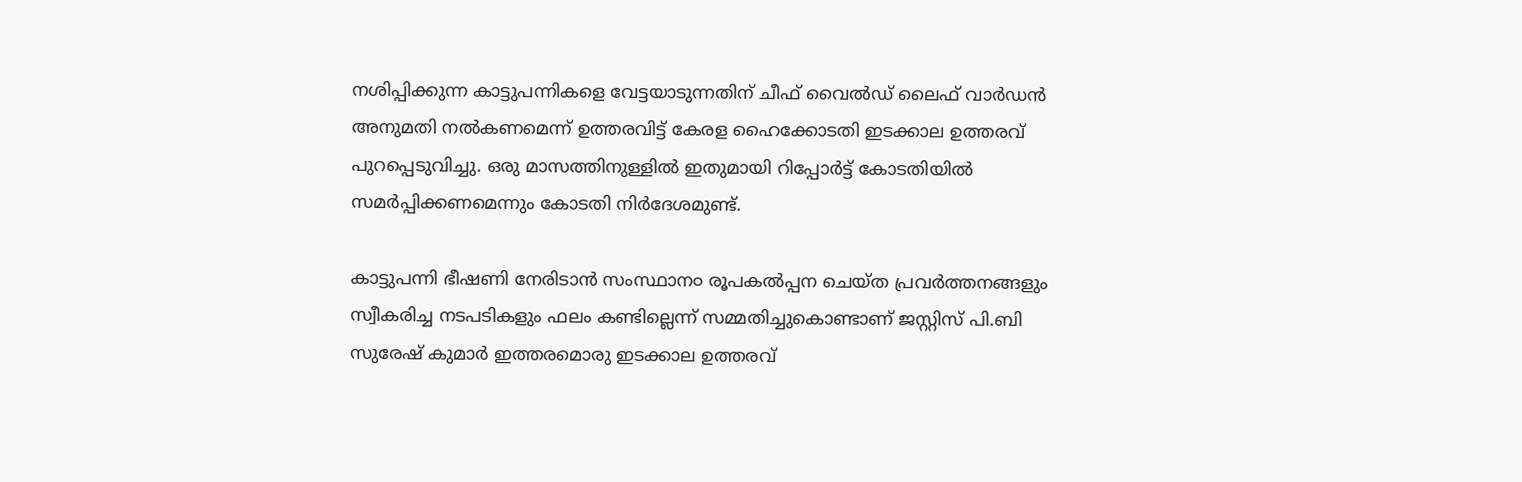നശിപ്പിക്കുന്ന കാട്ടുപന്നികളെ വേട്ടയാടുന്നതിന് ചീഫ് വൈൽഡ് ലൈഫ് വാർഡൻ അനുമതി നൽകണമെന്ന് ഉത്തരവിട്ട് കേരള ഹൈക്കോടതി ഇടക്കാല ഉത്തരവ് പുറപ്പെടുവിച്ചു. ഒരു മാസത്തിനുള്ളിൽ ഇതുമായി റിപ്പോർട്ട് കോടതിയിൽ സമർപ്പിക്കണമെന്നും കോടതി നിർദേശമുണ്ട്.

കാട്ടുപന്നി ഭീഷണി നേരിടാൻ സംസ്ഥാന൦ രൂപകൽപ്പന ചെയ്ത പ്രവർത്തനങ്ങളും സ്വീകരിച്ച നടപടികളും ഫലം കണ്ടില്ലെന്ന് സമ്മതിച്ചുകൊണ്ടാണ് ജസ്റ്റിസ് പി.ബി സുരേഷ് കുമാർ ഇത്തരമൊരു ഇടക്കാല ഉത്തരവ്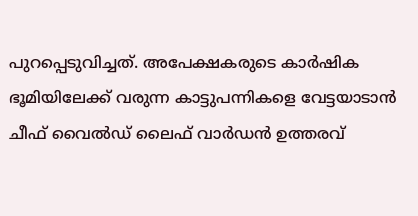പുറപ്പെടുവിച്ചത്. അപേക്ഷകരുടെ കാർഷിക ഭൂമിയിലേക്ക് വരുന്ന കാട്ടുപന്നികളെ വേട്ടയാടാൻ ചീഫ് വൈൽഡ് ലൈഫ് വാർഡൻ ഉത്തരവ്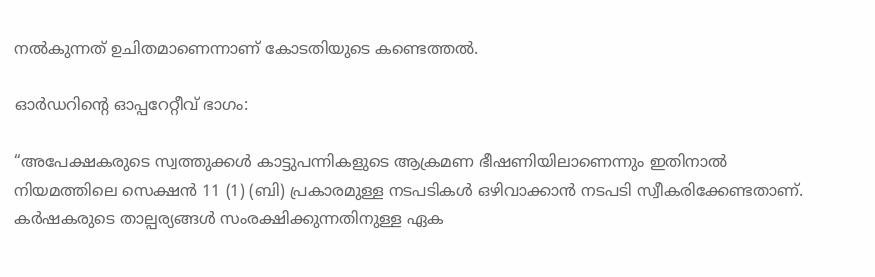നൽകുന്നത് ഉചിതമാണെന്നാണ് കോടതിയുടെ കണ്ടെത്തൽ.

ഓർഡറിന്റെ ഓപ്പറേറ്റീവ് ഭാഗം:

“അപേക്ഷകരുടെ സ്വത്തുക്കൾ കാട്ടുപന്നികളുടെ ആക്രമണ ഭീഷണിയിലാണെന്നും ഇതിനാൽ നിയമത്തിലെ സെക്ഷൻ 11 (1) (ബി) പ്രകാരമുള്ള നടപടികൾ ഒഴിവാക്കാൻ നടപടി സ്വീകരിക്കേണ്ടതാണ്. കർഷകരുടെ താല്പര്യങ്ങൾ സംരക്ഷിക്കുന്നതിനുള്ള ഏക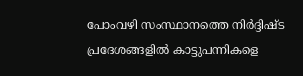പോംവഴി സംസ്ഥാനത്തെ നിർദ്ദിഷ്ട പ്രദേശങ്ങളിൽ കാട്ടുപന്നികളെ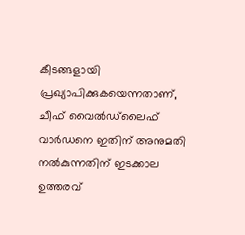കീടങ്ങളായി പ്രഖ്യാപിക്കുകയെന്നതാണ്, ചീഫ് വൈൽഡ്‌ലൈഫ് വാർഡനെ ഇതിന് അനുമതി നൽകുന്നതിന് ഇടക്കാല ഉത്തരവ്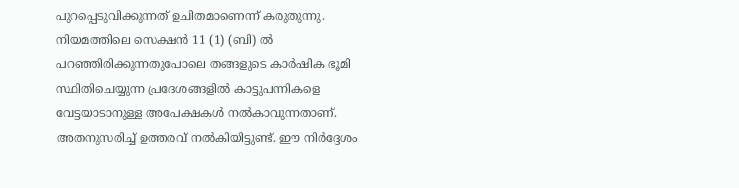പുറപ്പെടുവിക്കുന്നത് ഉചിതമാണെന്ന് കരുതുന്നു. നിയമത്തിലെ സെക്ഷൻ 11 (1) (ബി) ൽ പറഞ്ഞിരിക്കുന്നതുപോലെ തങ്ങളുടെ കാർഷിക ഭൂമി സ്ഥിതിചെയ്യുന്ന പ്രദേശങ്ങളിൽ കാട്ടുപന്നികളെ വേട്ടയാടാനുള്ള അപേക്ഷകൾ നൽകാവുന്നതാണ്. അതനുസരിച്ച് ഉത്തരവ് നൽകിയിട്ടുണ്ട്. ഈ നിർദ്ദേശം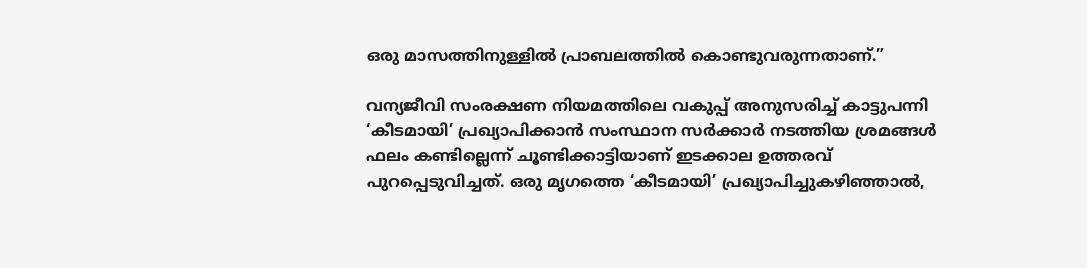ഒരു മാസത്തിനുള്ളിൽ പ്രാബലത്തിൽ കൊണ്ടുവരുന്നതാണ്.”

വന്യജീവി സംരക്ഷണ നിയമത്തിലെ വകുപ്പ് അനുസരിച്ച് കാട്ടുപന്നി ‘കീടമായി’ പ്രഖ്യാപിക്കാൻ സംസ്ഥാന സർക്കാർ നടത്തിയ ശ്രമങ്ങൾ ഫലം കണ്ടില്ലെന്ന് ചൂണ്ടിക്കാട്ടിയാണ് ഇടക്കാല ഉത്തരവ് പുറപ്പെടുവിച്ചത്. ഒരു മൃഗത്തെ ‘കീടമായി’ പ്രഖ്യാപിച്ചുകഴിഞ്ഞാൽ,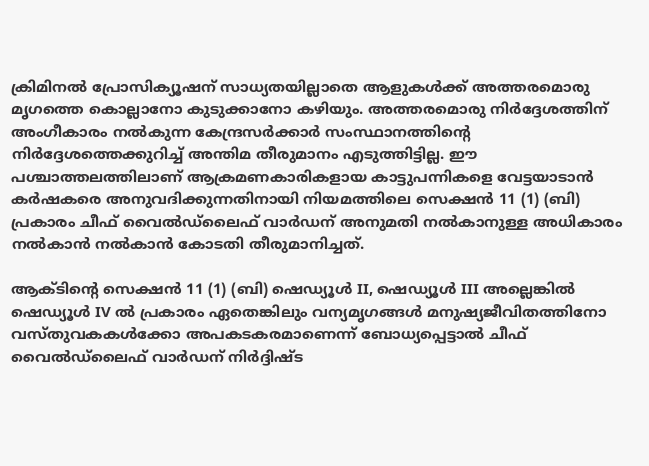ക്രിമിനൽ പ്രോസിക്യൂഷന് സാധ്യതയില്ലാതെ ആളുകൾക്ക് അത്തരമൊരു മൃഗത്തെ കൊല്ലാനോ കുടുക്കാനോ കഴിയും. അത്തരമൊരു നിർദ്ദേശത്തിന് അംഗീകാരം നൽകുന്ന കേന്ദ്രസർക്കാർ സംസ്ഥാനത്തിന്റെ നിർദ്ദേശത്തെക്കുറിച്ച് അന്തിമ തീരുമാനം എടുത്തിട്ടില്ല. ഈ പശ്ചാത്തലത്തിലാണ് ആക്രമണകാരികളായ കാട്ടുപന്നികളെ വേട്ടയാടാൻ കർഷകരെ അനുവദിക്കുന്നതിനായി നിയമത്തിലെ സെക്ഷൻ 11 (1) (ബി) പ്രകാരം ചീഫ് വൈൽഡ്‌ലൈഫ് വാർഡന് അനുമതി നൽകാനുള്ള അധികാരം നൽകാൻ നൽകാൻ കോടതി തീരുമാനിച്ചത്.

ആക്ടിന്റെ സെക്ഷൻ 11 (1) (ബി) ഷെഡ്യൂൾ II, ഷെഡ്യൂൾ III അല്ലെങ്കിൽ ഷെഡ്യൂൾ IV ൽ പ്രകാരം ഏതെങ്കിലും വന്യമൃഗങ്ങൾ മനുഷ്യജീവിതത്തിനോ വസ്തുവകകൾക്കോ അപകടകരമാണെന്ന് ബോധ്യപ്പെട്ടാൽ ചീഫ് വൈൽഡ്‌ലൈഫ് വാർഡന് നിർദ്ദിഷ്ട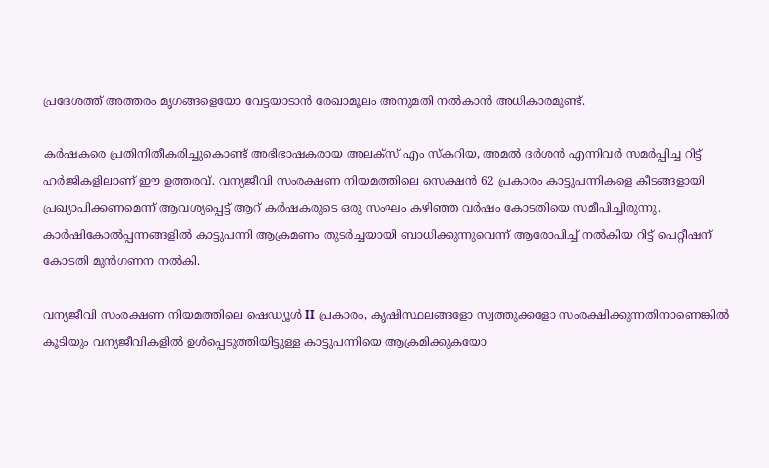പ്രദേശത്ത് അത്തരം മൃഗങ്ങളെയോ വേട്ടയാടാൻ രേഖാമൂലം അനുമതി നൽകാൻ അധികാരമുണ്ട്.

കർഷകരെ പ്രതിനിതീകരിച്ചുകൊണ്ട് അഭിഭാഷകരായ അലക്സ് എം സ്കറിയ, അമൽ ദർശൻ എന്നിവർ സമർപ്പിച്ച റിട്ട് ഹർജികളിലാണ് ഈ ഉത്തരവ്. വന്യജീവി സംരക്ഷണ നിയമത്തിലെ സെക്ഷൻ 62 പ്രകാരം കാട്ടുപന്നികളെ കീടങ്ങളായി പ്രഖ്യാപിക്കണമെന്ന് ആവശ്യപ്പെട്ട് ആറ് കർഷകരുടെ ഒരു സംഘം കഴിഞ്ഞ വർഷം കോടതിയെ സമീപിച്ചിരുന്നു. കാർഷികോൽപ്പന്നങ്ങളിൽ കാട്ടുപന്നി ആക്രമണം തുടർച്ചയായി ബാധിക്കുന്നുവെന്ന് ആരോപിച്ച് നൽകിയ റിട്ട് പെറ്റീഷന് കോടതി മുൻഗണന നൽകി.

വന്യജീവി സംരക്ഷണ നിയമത്തിലെ ഷെഡ്യൂൾ II പ്രകാരം, കൃഷിസ്ഥലങ്ങളോ സ്വത്തുക്കളോ സംരക്ഷിക്കുന്നതിനാണെങ്കിൽ കൂടിയും വന്യജീവികളിൽ ഉൾപ്പെടുത്തിയിട്ടുള്ള കാട്ടുപന്നിയെ ആക്രമിക്കുകയോ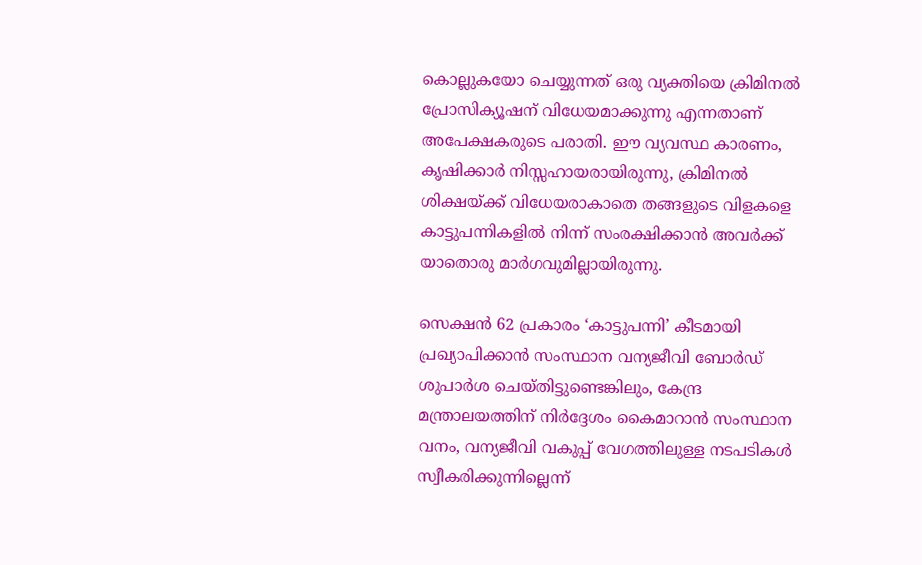കൊല്ലുകയോ ചെയ്യുന്നത് ഒരു വ്യക്തിയെ ക്രിമിനൽ പ്രോസിക്യൂഷന് വിധേയമാക്കുന്നു എന്നതാണ് അപേക്ഷകരുടെ പരാതി. ഈ വ്യവസ്ഥ കാരണം, കൃഷിക്കാർ നിസ്സഹായരായിരുന്നു, ക്രിമിനൽ ശിക്ഷയ്ക്ക് വിധേയരാകാതെ തങ്ങളുടെ വിളകളെ കാട്ടുപന്നികളിൽ നിന്ന് സംരക്ഷിക്കാൻ അവർക്ക് യാതൊരു മാർഗവുമില്ലായിരുന്നു.

സെക്ഷൻ 62 പ്രകാരം ‘കാട്ടുപന്നി’ കീടമായി പ്രഖ്യാപിക്കാൻ സംസ്ഥാന വന്യജീവി ബോർഡ് ശുപാർശ ചെയ്തിട്ടുണ്ടെങ്കിലും, കേന്ദ്ര മന്ത്രാലയത്തിന് നിർദ്ദേശം കൈമാറാൻ സംസ്ഥാന വനം, വന്യജീവി വകുപ്പ് വേഗത്തിലുള്ള നടപടികൾ സ്വീകരിക്കുന്നില്ലെന്ന്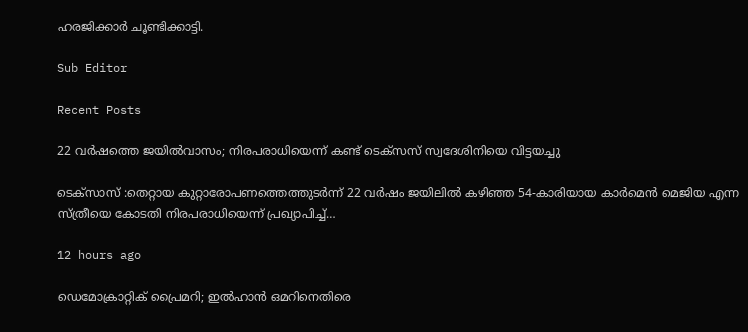ഹരജിക്കാർ ചൂണ്ടിക്കാട്ടി.

Sub Editor

Recent Posts

22 വർഷത്തെ ജയിൽവാസം; നിരപരാധിയെന്ന് കണ്ട് ടെക്സസ് സ്വദേശിനിയെ വിട്ടയച്ചു

ടെക്സാസ് :തെറ്റായ കുറ്റാരോപണത്തെത്തുടർന്ന് 22 വർഷം ജയിലിൽ കഴിഞ്ഞ 54-കാരിയായ കാർമെൻ മെജിയ എന്ന സ്ത്രീയെ കോടതി നിരപരാധിയെന്ന് പ്രഖ്യാപിച്ച്…

12 hours ago

ഡെമോക്രാറ്റിക് പ്രൈമറി; ഇൽഹാൻ ഒമറിനെതിരെ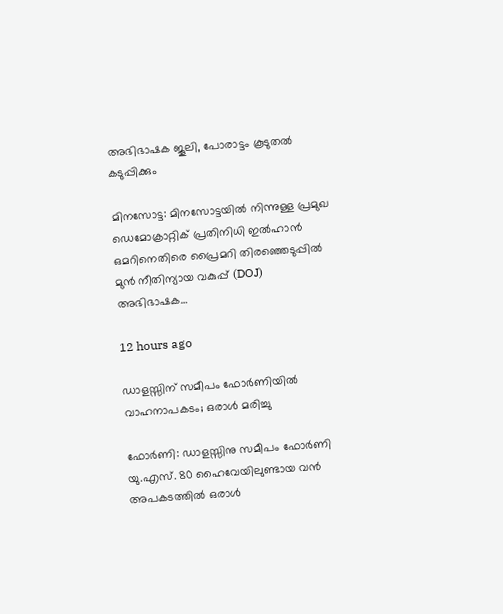അഭിഭാഷക ജൂലി, പോരാട്ടം കൂടുതൽ കടുപ്പിക്കും

മിനസോട്ട: മിനസോട്ടയിൽ നിന്നുള്ള പ്രമുഖ ഡെമോക്രാറ്റിക് പ്രതിനിധി ഇൽഹാൻ ഒമറിനെതിരെ പ്രൈമറി തിരഞ്ഞെടുപ്പിൽ മുൻ നീതിന്യായ വകുപ്പ് (DOJ) അഭിഭാഷക…

12 hours ago

ഡാളസ്സിന് സമീപം ഫോർണിയിൽ വാഹനാപകടം; ഒരാൾ മരിച്ചു

ഫോർണി: ഡാളസ്സിനു സമീപം ഫോർണി യു.എസ്. 80 ഹൈവേയിലുണ്ടായ വൻ അപകടത്തിൽ ഒരാൾ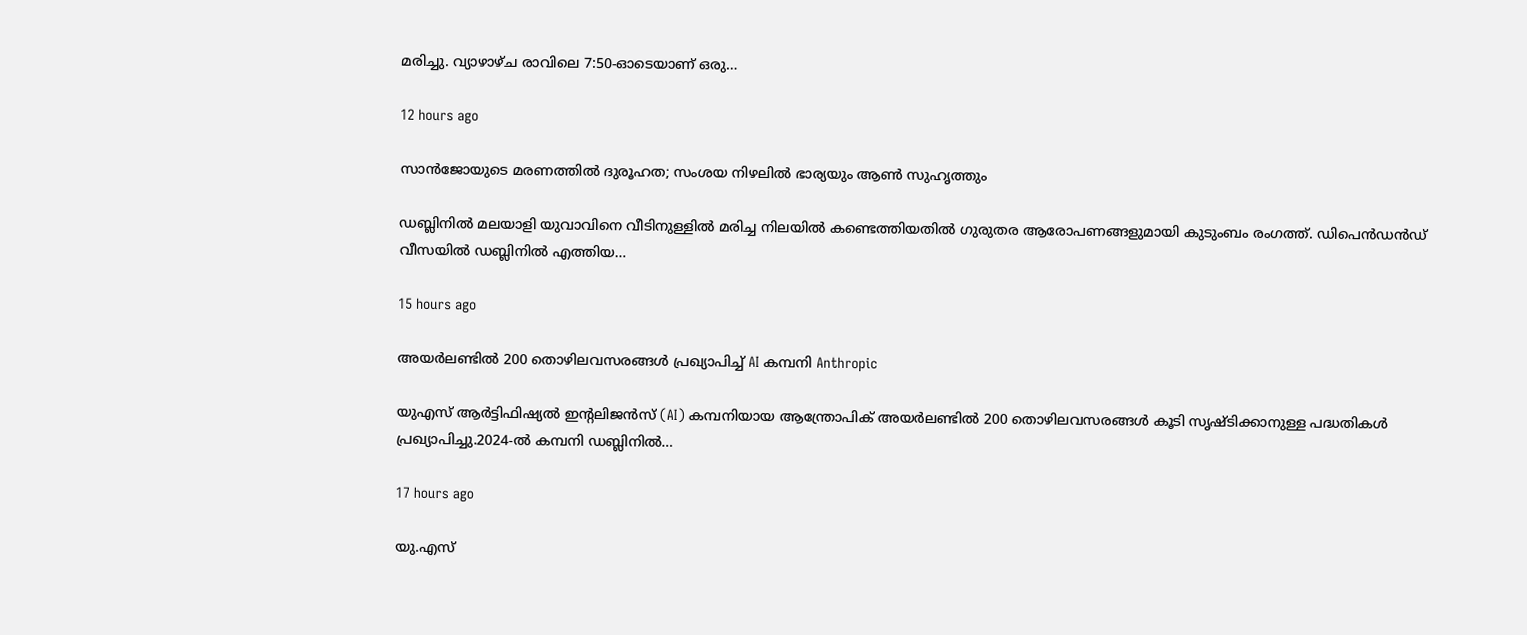മരിച്ചു. വ്യാഴാഴ്ച രാവിലെ 7:50-ഓടെയാണ് ഒരു…

12 hours ago

സാൻജോയുടെ മരണത്തിൽ ദുരൂഹത; സംശയ നിഴലിൽ ഭാര്യയും ആൺ സുഹൃത്തും

ഡബ്ലിനിൽ മലയാളി യുവാവിനെ വീടിനുള്ളിൽ മരിച്ച നിലയിൽ കണ്ടെത്തിയതിൽ ഗുരുതര ആരോപണങ്ങളുമായി കുടുംബം രംഗത്ത്. ഡിപെൻഡൻഡ് വീസയിൽ ഡബ്ലിനിൽ എത്തിയ…

15 hours ago

അയർലണ്ടിൽ 200 തൊഴിലവസരങ്ങൾ പ്രഖ്യാപിച്ച് AI കമ്പനി Anthropic

യുഎസ് ആർട്ടിഫിഷ്യൽ ഇന്റലിജൻസ് (AI) കമ്പനിയായ ആന്ത്രോപിക് അയർലണ്ടിൽ 200 തൊഴിലവസരങ്ങൾ കൂടി സൃഷ്ടിക്കാനുള്ള പദ്ധതികൾ പ്രഖ്യാപിച്ചു.2024-ൽ കമ്പനി ഡബ്ലിനിൽ…

17 hours ago

യു.എസ്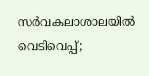സർവകലാശാലയിൽ വെടിവെപ്പ്;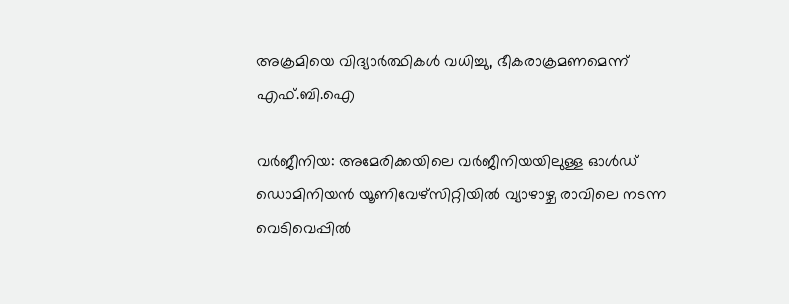അക്രമിയെ വിദ്യാർത്ഥികൾ വധിച്ചു, ഭീകരാക്രമണമെന്ന് എഫ്.ബി.ഐ

വർജീനിയ: അമേരിക്കയിലെ വർജീനിയയിലുള്ള ഓൾഡ് ഡൊമിനിയൻ യൂണിവേഴ്‌സിറ്റിയിൽ വ്യാഴാഴ്ച രാവിലെ നടന്ന വെടിവെപ്പിൽ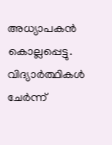അധ്യാപകൻ കൊല്ലപ്പെട്ടു. വിദ്യാർത്ഥികൾ ചേർന്ന്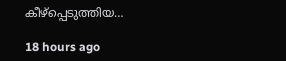കീഴ്പ്പെടുത്തിയ…

18 hours ago